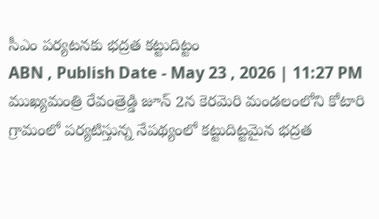సీఎం పర్యటనకు భద్రత కట్టుదిట్టం
ABN , Publish Date - May 23 , 2026 | 11:27 PM
ముఖ్యమంత్రి రేవంత్రెడ్డి జూన్ 2న కెరమెరి మండలంలోని కోటారి గ్రామంలో పర్యటిస్తున్న నేపథ్యంలో కట్టుదిట్టమైన భద్రత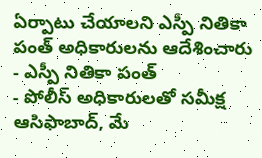ఏర్పాటు చేయాలని ఎస్పీ నితికా పంత్ అధికారులను ఆదేశించారు
- ఎస్పీ నితికా పంత్
- పోలీస్ అధికారులతో సమీక్ష
ఆసిఫాబాద్, మే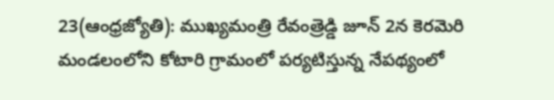23(ఆంధ్రజ్యోతి): ముఖ్యమంత్రి రేవంత్రెడ్డి జూన్ 2న కెరమెరి మండలంలోని కోటారి గ్రామంలో పర్యటిస్తున్న నేపథ్యంలో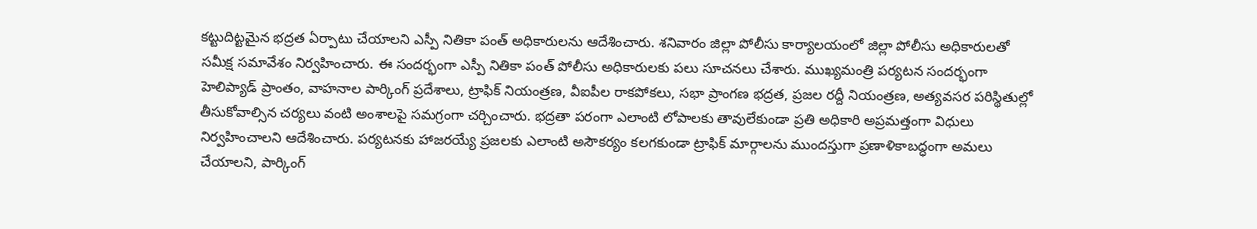కట్టుదిట్టమైన భద్రత ఏర్పాటు చేయాలని ఎస్పీ నితికా పంత్ అధికారులను ఆదేశించారు. శనివారం జిల్లా పోలీసు కార్యాలయంలో జిల్లా పోలీసు అధికారులతో సమీక్ష సమావేశం నిర్వహించారు. ఈ సందర్భంగా ఎస్పీ నితికా పంత్ పోలీసు అధికారులకు పలు సూచనలు చేశారు. ముఖ్యమంత్రి పర్యటన సందర్భంగా హెలిప్యాడ్ ప్రాంతం, వాహనాల పార్కింగ్ ప్రదేశాలు, ట్రాఫిక్ నియంత్రణ, వీఐపీల రాకపోకలు, సభా ప్రాంగణ భద్రత, ప్రజల రద్దీ నియంత్రణ, అత్యవసర పరిస్థితుల్లో తీసుకోవాల్సిన చర్యలు వంటి అంశాలపై సమగ్రంగా చర్చించారు. భద్రతా పరంగా ఎలాంటి లోపాలకు తావులేకుండా ప్రతి అధికారి అప్రమత్తంగా విధులు నిర్వహించాలని ఆదేశించారు. పర్యటనకు హాజరయ్యే ప్రజలకు ఎలాంటి అసౌకర్యం కలగకుండా ట్రాఫిక్ మార్గాలను ముందస్తుగా ప్రణాళికాబద్ధంగా అమలు చేయాలని, పార్కింగ్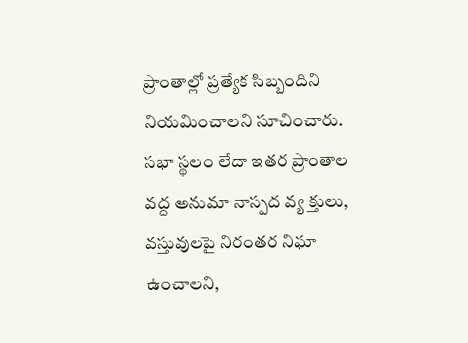ప్రాంతాల్లో ప్రత్యేక సిబ్బందిని నియమించాలని సూచించారు.
సభా స్థలం లేదా ఇతర ప్రాంతాల వద్ద అనుమా నాస్పద వ్య క్తులు, వస్తువులపై నిరంతర నిఘా ఉంచాలని,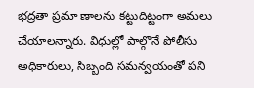భద్రతా ప్రమా ణాలను కట్టుదిట్టంగా అమలు చేయాలన్నారు. విధుల్లో పాల్గొనే పోలీసు అధికారులు, సిబ్బంది సమన్వయంతో పని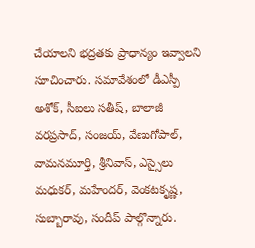చేయాలని భద్రతకు ప్రాధాన్యం ఇవ్వాలని సూచించారు. సమావేశంలో డీఎస్పీ అశోక్, సీఐలు సతీష్, బాలాజీ వరప్రసాద్, సంజయ్, వేణుగోపాల్, వామనమూర్తి, శ్రీనివాస్, ఎస్సైలు మధుకర్, మహేందర్, వెంకటకృష్ణ, సుబ్బారావు, సందీప్ పాల్గొన్నారు.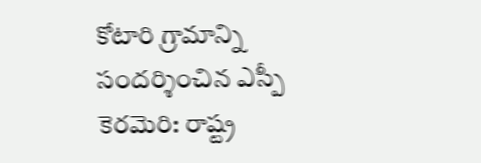కోటారి గ్రామాన్ని సందర్శించిన ఎస్పీ
కెరమెరి: రాష్ట్ర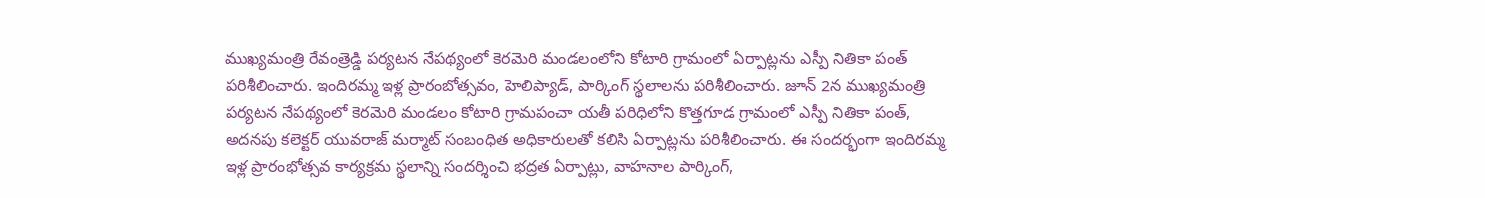ముఖ్యమంత్రి రేవంత్రెడ్డి పర్యటన నేపథ్యంలో కెరమెరి మండలంలోని కోటారి గ్రామంలో ఏర్పాట్లను ఎస్పీ నితికా పంత్ పరిశీలించారు. ఇందిరమ్మ ఇళ్ల ప్రారంబోత్సవం, హెలిప్యాడ్, పార్కింగ్ స్థలాలను పరిశీలించారు. జూన్ 2న ముఖ్యమంత్రి పర్యటన నేపథ్యంలో కెరమెరి మండలం కోటారి గ్రామపంచా యతీ పరిధిలోని కొత్తగూడ గ్రామంలో ఎస్పీ నితికా పంత్, అదనపు కలెక్టర్ యువరాజ్ మర్మాట్ సంబంధిత అధికారులతో కలిసి ఏర్పాట్లను పరిశీలించారు. ఈ సందర్భంగా ఇందిరమ్మ ఇళ్ల ప్రారంభోత్సవ కార్యక్రమ స్థలాన్ని సందర్శించి భద్రత ఏర్పాట్లు, వాహనాల పార్కింగ్,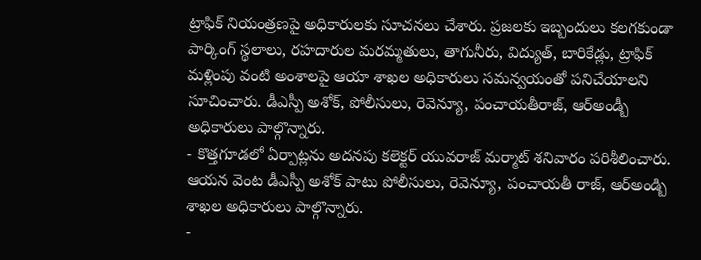ట్రాఫిక్ నియంత్రణపై అధికారులకు సూచనలు చేశారు. ప్రజలకు ఇబ్బందులు కలగకుండా పార్కింగ్ స్థలాలు, రహదారుల మరమ్మతులు, తాగునీరు, విద్యుత్, బారికేడ్లు, ట్రాఫిక్ మళ్లింపు వంటి అంశాలపై ఆయా శాఖల అధికారులు సమన్వయంతో పనిచేయాలని సూచించారు. డీఎస్పీ అశోక్, పోలీసులు, రెవెన్యూ, పంచాయతీరాజ్, ఆర్అండ్బీ అధికారులు పాల్గొన్నారు.
- కొత్తగూడలో ఏర్పాట్లను అదనపు కలెక్టర్ యువరాజ్ మర్మాట్ శనివారం పరిశీలించారు. ఆయన వెంట డీఎస్పీ అశోక్ పాటు పోలీసులు, రెవెన్యూ, పంచాయతీ రాజ్, ఆర్అండ్బి శాఖల అధికారులు పాల్గొన్నారు.
-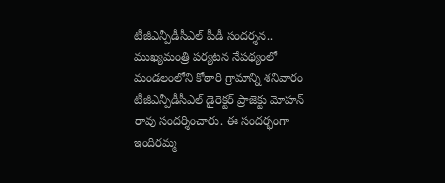టీజీఎన్పీడీసీఎల్ పీడీ సందర్శన..
ముఖ్యమంత్రి పర్యటన నేపథ్యంలో మండలంలోని కోఠారి గ్రామాన్ని శనివారం టీజీఎన్పీడీసీఎల్ డైరెక్టర్ ప్రాజెక్టు మోహన్ రావు సందర్శించారు. ఈ సందర్భంగా ఇందిరమ్మ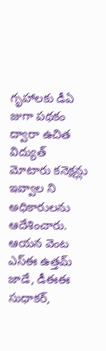గృహాలకు డీఏ జుగా పథకం ద్వారా ఉచిత విద్యుత్ మోటారు కనెక్షన్లు ఇవ్వాల ని అధికారులను ఆదేశించారు. ఆయన వెంట ఎస్ఈ ఉత్తమ్ జాడే, డీఈఈ సుధాకర్,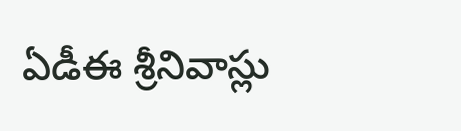ఏడీఈ శ్రీనివాస్లు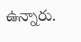ఉన్నారు.